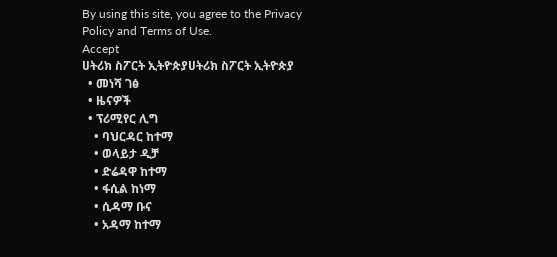By using this site, you agree to the Privacy Policy and Terms of Use.
Accept
ሀትሪክ ስፖርት ኢትዮጵያሀትሪክ ስፖርት ኢትዮጵያ
  • መነሻ ገፅ
  • ዜናዎች
  • ፕሪሚየር ሊግ
    • ባህርዳር ከተማ
    • ወላይታ ዲቻ
    • ድሬዳዋ ከተማ
    • ፋሲል ከነማ
    • ሲዳማ ቡና
    • አዳማ ከተማ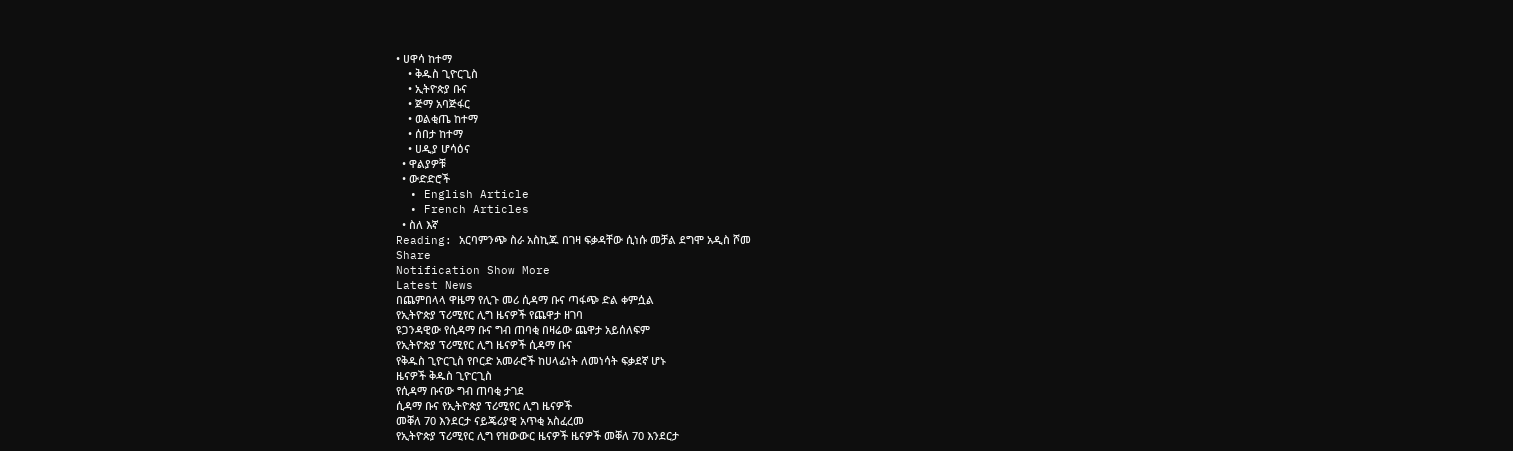• ሀዋሳ ከተማ
    • ቅዱስ ጊዮርጊስ
    • ኢትዮጵያ ቡና
    • ጅማ አባጅፋር
    • ወልቂጤ ከተማ
    • ሰበታ ከተማ
    • ሀዲያ ሆሳዕና
  • ዋልያዎቹ
  • ውድድሮች
  • English Article
  • French Articles
  • ስለ እኛ
Reading: አርባምንጭ ስራ አስኪጁ በገዛ ፍቃዳቸው ሲነሱ መቻል ደግሞ አዲስ ሾመ
Share
Notification Show More
Latest News
በጨምበላላ ዋዜማ የሊጉ መሪ ሲዳማ ቡና ጣፋጭ ድል ቀምሷል
የኢትዮጵያ ፕሪሚየር ሊግ ዜናዎች የጨዋታ ዘገባ
ዩጋንዳዊው የሲዳማ ቡና ግብ ጠባቂ በዛሬው ጨዋታ አይሰለፍም
የኢትዮጵያ ፕሪሚየር ሊግ ዜናዎች ሲዳማ ቡና
የቅዱስ ጊዮርጊስ የቦርድ አመራሮች ከሀላፊነት ለመነሳት ፍቃደኛ ሆኑ
ዜናዎች ቅዱስ ጊዮርጊስ
የሲዳማ ቡናው ግብ ጠባቂ ታገደ
ሲዳማ ቡና የኢትዮጵያ ፕሪሚየር ሊግ ዜናዎች
መቐለ 70 እንደርታ ናይጄሪያዊ አጥቂ አስፈረመ
የኢትዮጵያ ፕሪሚየር ሊግ የዝውውር ዜናዎች ዜናዎች መቐለ 70 እንደርታ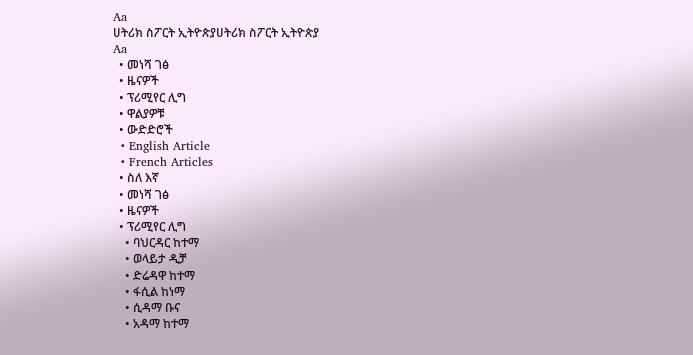Aa
ሀትሪክ ስፖርት ኢትዮጵያሀትሪክ ስፖርት ኢትዮጵያ
Aa
  • መነሻ ገፅ
  • ዜናዎች
  • ፕሪሚየር ሊግ
  • ዋልያዎቹ
  • ውድድሮች
  • English Article
  • French Articles
  • ስለ እኛ
  • መነሻ ገፅ
  • ዜናዎች
  • ፕሪሚየር ሊግ
    • ባህርዳር ከተማ
    • ወላይታ ዲቻ
    • ድሬዳዋ ከተማ
    • ፋሲል ከነማ
    • ሲዳማ ቡና
    • አዳማ ከተማ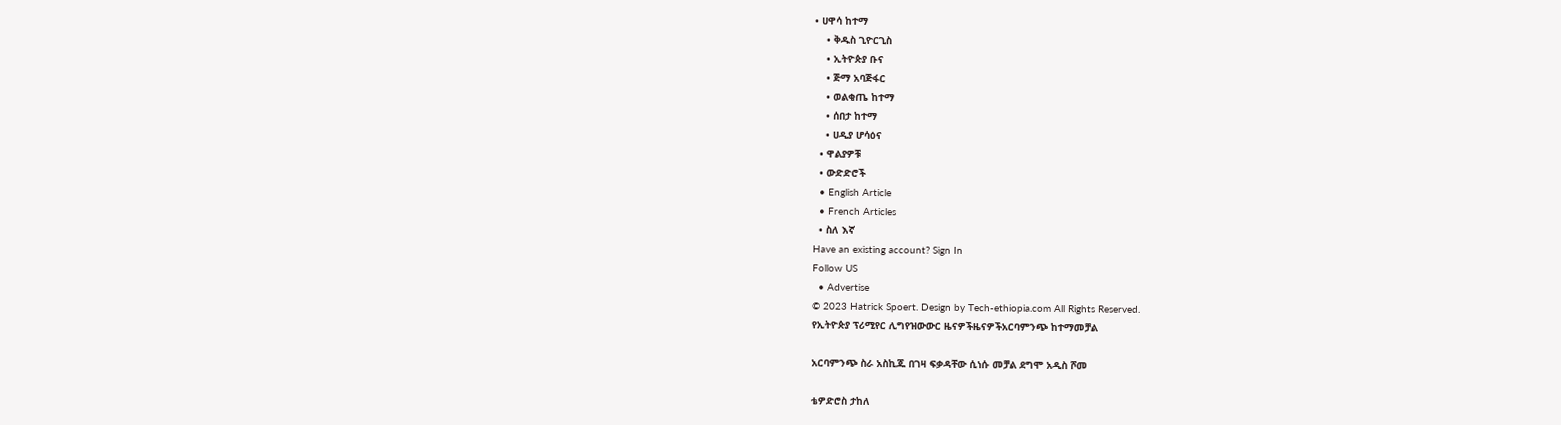• ሀዋሳ ከተማ
    • ቅዱስ ጊዮርጊስ
    • ኢትዮጵያ ቡና
    • ጅማ አባጅፋር
    • ወልቂጤ ከተማ
    • ሰበታ ከተማ
    • ሀዲያ ሆሳዕና
  • ዋልያዎቹ
  • ውድድሮች
  • English Article
  • French Articles
  • ስለ እኛ
Have an existing account? Sign In
Follow US
  • Advertise
© 2023 Hatrick Spoert. Design by Tech-ethiopia.com All Rights Reserved.
የኢትዮጵያ ፕሪሚየር ሊግየዝውውር ዜናዎችዜናዎችአርባምንጭ ከተማመቻል

አርባምንጭ ስራ አስኪጁ በገዛ ፍቃዳቸው ሲነሱ መቻል ደግሞ አዲስ ሾመ

ቴዎድሮስ ታከለ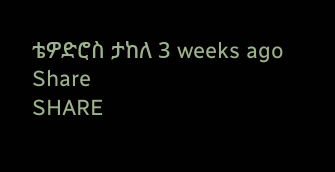ቴዎድሮስ ታከለ 3 weeks ago
Share
SHARE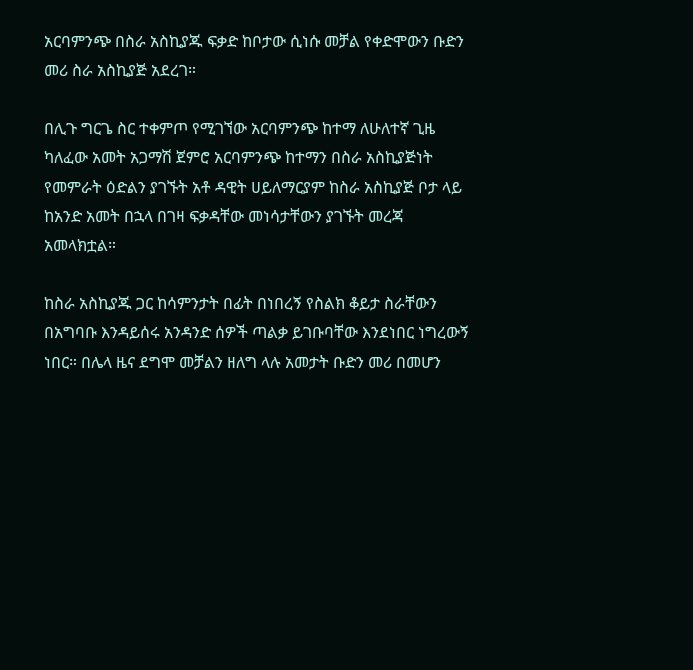አርባምንጭ በስራ አስኪያጁ ፍቃድ ከቦታው ሲነሱ መቻል የቀድሞውን ቡድን መሪ ስራ አስኪያጅ አደረገ።

በሊጉ ግርጌ ስር ተቀምጦ የሚገኘው አርባምንጭ ከተማ ለሁለተኛ ጊዜ ካለፈው አመት አጋማሽ ጀምሮ አርባምንጭ ከተማን በስራ አስኪያጅነት የመምራት ዕድልን ያገኙት አቶ ዳዊት ሀይለማርያም ከስራ አስኪያጅ ቦታ ላይ ከአንድ አመት በኋላ በገዛ ፍቃዳቸው መነሳታቸውን ያገኙት መረጃ አመላክቷል።

ከስራ አስኪያጁ ጋር ከሳምንታት በፊት በነበረኝ የስልክ ቆይታ ስራቸውን በአግባቡ እንዳይሰሩ አንዳንድ ሰዎች ጣልቃ ይገቡባቸው እንደነበር ነግረውኝ ነበር። በሌላ ዜና ደግሞ መቻልን ዘለግ ላሉ አመታት ቡድን መሪ በመሆን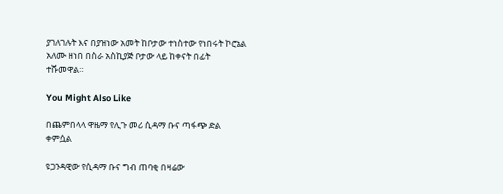ያገለገሉት እና በያዝነው አመት ከቦታው ተነስተው የነበሩት ኮሮኔል አለሙ ዘነበ በስራ አስኪያጅ ቦታው ላይ ከቀናት በፊት ተሹመዋል።

You Might Also Like

በጨምበላላ ዋዜማ የሊጉ መሪ ሲዳማ ቡና ጣፋጭ ድል ቀምሷል

ዩጋንዳዊው የሲዳማ ቡና ግብ ጠባቂ በዛሬው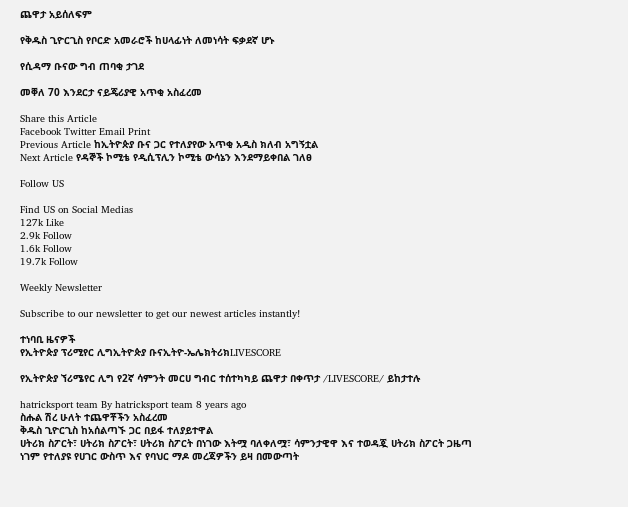ጨዋታ አይሰለፍም

የቅዱስ ጊዮርጊስ የቦርድ አመራሮች ከሀላፊነት ለመነሳት ፍቃደኛ ሆኑ

የሲዳማ ቡናው ግብ ጠባቂ ታገደ

መቐለ 70 እንደርታ ናይጄሪያዊ አጥቂ አስፈረመ

Share this Article
Facebook Twitter Email Print
Previous Article ከኢትዮጵያ ቡና ጋር የተለያየው አጥቂ አዲስ ክለብ አግኝቷል
Next Article የዳኞች ኮሚቴ የዲሲፕሊን ኮሚቴ ውሳኔን እንደማይቀበል ገለፀ

Follow US

Find US on Social Medias
127k Like
2.9k Follow
1.6k Follow
19.7k Follow

Weekly Newsletter

Subscribe to our newsletter to get our newest articles instantly!

ተነባቢ ዜናዎች
የኢትዮጵያ ፕሪሚየር ሊግኢትዮጵያ ቡናኢትዮ-ኤሌክትሪክLIVESCORE

የኢትዮጵያ ኘሪሜየር ሊግ የ2ኛ ሳምንት መርሀ ግብር ተሰተካካይ ጨዋታ በቀጥታ /LIVESCORE/ ይከታተሉ

hatricksport team By hatricksport team 8 years ago
ስሑል ሽረ ሁለት ተጨዋቾችን አስፈረመ
ቅዱስ ጊዮርጊስ ከአሰልጣኙ ጋር በይፋ ተለያይተዋል
ሀትሪክ ስፖርት፣ ሀትሪክ ስፖርት፣ ሀትሪክ ስፖርት በነገው እትሟ ባለቀለሟ፣ ሳምንታዊዋ እና ተወዳጇ ሀትሪክ ስፖርት ጋዜጣ ነገም የተለያዩ የሀገር ውስጥ እና የባህር ማዶ መረጃዎችን ይዛ በመውጣት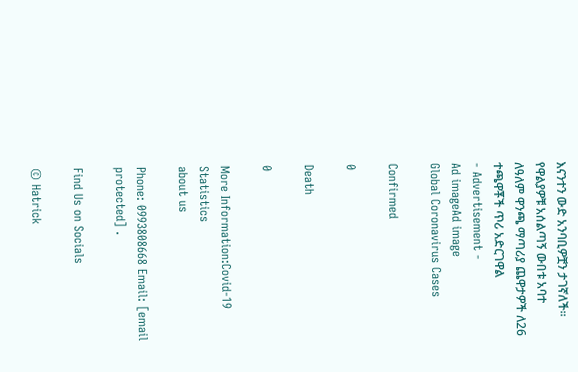እናንተን ውድ አንባቢዎቿን ታገኛለች፡፡
የዋልያዎቹ አሰልጣኝ ውበቱ አባተ ለዓለም ዋንጫ ማጣሪያ ጨዋታዎች ለ26 ተጫዋቾች ጥሪ አድርገዋል
- Advertisement -
Ad imageAd image
Global Coronavirus Cases

Confirmed

0

Death

0

More Information:Covid-19 Statistics
about us

Phone: 0993808668 Email: [email protected] .

Find Us on Socials

© Hatrick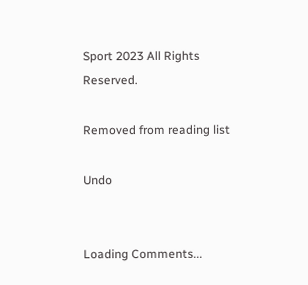Sport 2023 All Rights Reserved.

Removed from reading list

Undo


Loading Comments...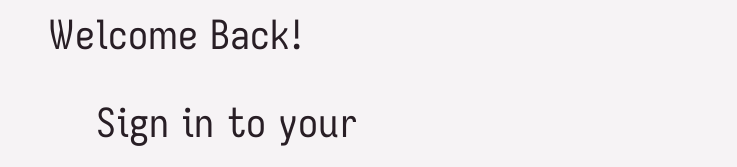Welcome Back!

    Sign in to your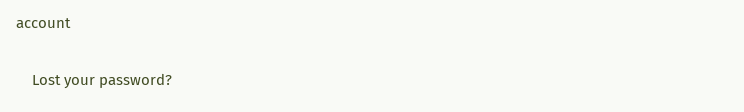account

    Lost your password?